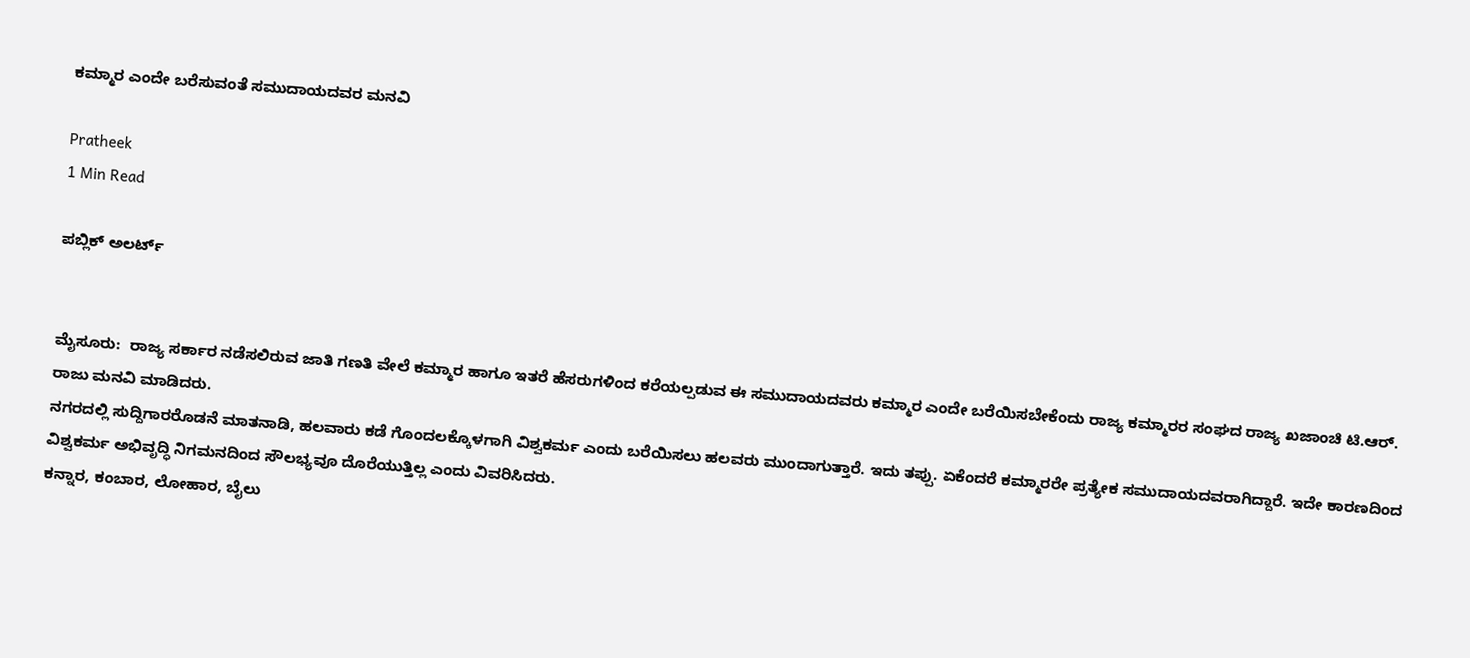ಕಮ್ಮಾರ ಎಂದೇ ಬರೆಸುವಂತೆ ಸಮುದಾಯದವರ ಮನವಿ

Pratheek
1 Min Read

ಪಬ್ಲಿಕ್ ಅಲರ್ಟ್


ಮೈಸೂರು:  ರಾಜ್ಯ ಸರ್ಕಾರ ನಡೆಸಲಿರುವ ಜಾತಿ ಗಣತಿ ವೇಲೆ ಕಮ್ಮಾರ ಹಾಗೂ ಇತರೆ ಹೆಸರುಗಳಿಂದ ಕರೆಯಲ್ಪಡುವ ಈ ಸಮುದಾಯದವರು ಕಮ್ಮಾರ ಎಂದೇ ಬರೆಯಿಸಬೇಕೆಂದು ರಾಜ್ಯ ಕಮ್ಮಾರರ ಸಂಘದ ರಾಜ್ಯ ಖಜಾಂಚಿ ಟಿ.ಆರ್. ರಾಜು ಮನವಿ ಮಾಡಿದರು.
ನಗರದಲ್ಲಿ ಸುದ್ದಿಗಾರರೊಡನೆ ಮಾತನಾಡಿ, ಹಲವಾರು ಕಡೆ ಗೊಂದಲಕ್ಕೊಳಗಾಗಿ ವಿಶ್ವಕರ್ಮ ಎಂದು ಬರೆಯಿಸಲು ಹಲವರು ಮುಂದಾಗುತ್ತಾರೆ. ಇದು ತಪ್ಪು. ಏಕೆಂದರೆ ಕಮ್ಮಾರರೇ ಪ್ರತ್ಯೇಕ ಸಮುದಾಯದವರಾಗಿದ್ದಾರೆ. ಇದೇ ಕಾರಣದಿಂದ ವಿಶ್ವಕರ್ಮ ಅಭಿವೃದ್ಧಿ ನಿಗಮನದಿಂದ ಸೌಲಭ್ಯವೂ ದೊರೆಯುತ್ತಿಲ್ಲ ಎಂದು ವಿವರಿಸಿದರು.
ಕನ್ನಾರ, ಕಂಬಾರ, ಲೋಹಾರ, ಬೈಲು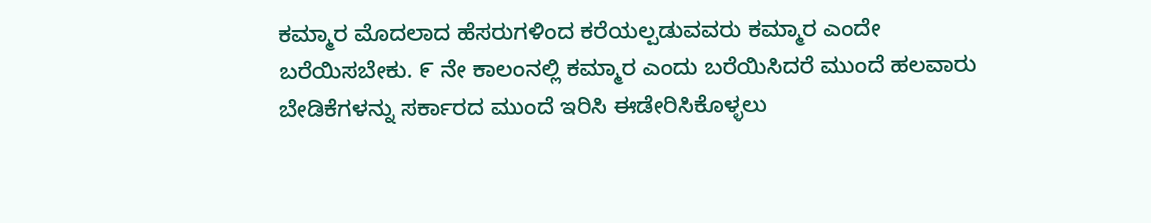ಕಮ್ಮಾರ ಮೊದಲಾದ ಹೆಸರುಗಳಿಂದ ಕರೆಯಲ್ಪಡುವವರು ಕಮ್ಮಾರ ಎಂದೇ ಬರೆಯಿಸಬೇಕು. ೯ ನೇ ಕಾಲಂನಲ್ಲಿ ಕಮ್ಮಾರ ಎಂದು ಬರೆಯಿಸಿದರೆ ಮುಂದೆ ಹಲವಾರು ಬೇಡಿಕೆಗಳನ್ನು ಸರ್ಕಾರದ ಮುಂದೆ ಇರಿಸಿ ಈಡೇರಿಸಿಕೊಳ್ಳಲು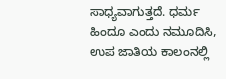ಸಾಧ್ಯವಾಗುತ್ತದೆ. ಧರ್ಮ ಹಿಂದೂ ಎಂದು ನಮೂದಿಸಿ, ಉಪ ಜಾತಿಯ ಕಾಲಂನಲ್ಲಿ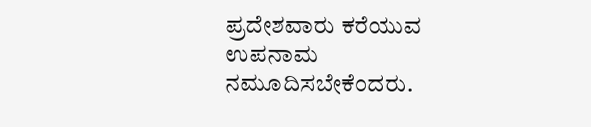ಪ್ರದೇಶವಾರು ಕರೆಯುವ ಉಪನಾಮ ನಮೂದಿಸಬೇಕೆಂದರು.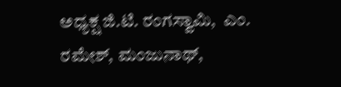ಅಧ್ಯಕ್ಷ ಜಿ.ಟಿ. ರಂಗಸ್ವಾಮಿ,  ಎಂ. ರಮೇಶ್, ಮಂಜುನಾಥ್,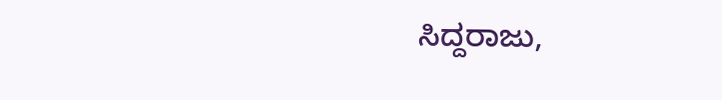ಸಿದ್ದರಾಜು,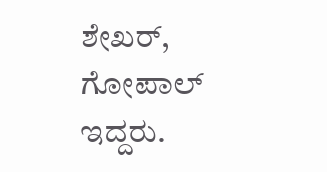ಶೇಖರ್, ಗೋಪಾಲ್ ಇದ್ದರು.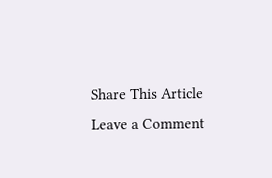Share This Article
Leave a Comment